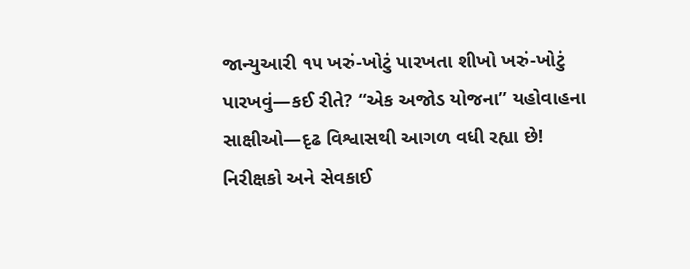જાન્યુઆરી ૧૫ ખરું-ખોટું પારખતા શીખો ખરું-ખોટું પારખવું—કઈ રીતે? “એક અજોડ યોજના” યહોવાહના સાક્ષીઓ—દૃઢ વિશ્વાસથી આગળ વધી રહ્યા છે! નિરીક્ષકો અને સેવકાઈ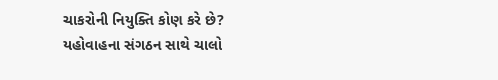ચાકરોની નિયુક્તિ કોણ કરે છે? યહોવાહના સંગઠન સાથે ચાલો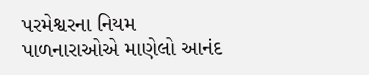પરમેશ્વરના નિયમ પાળનારાઓએ માણેલો આનંદ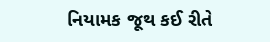નિયામક જૂથ કઈ રીતે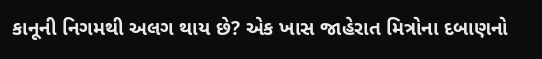કાનૂની નિગમથી અલગ થાય છે? એક ખાસ જાહેરાત મિત્રોના દબાણનો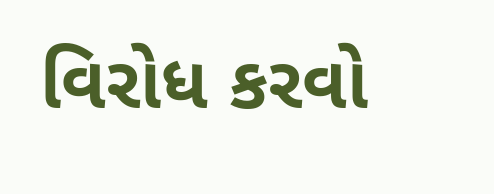વિરોધ કરવો